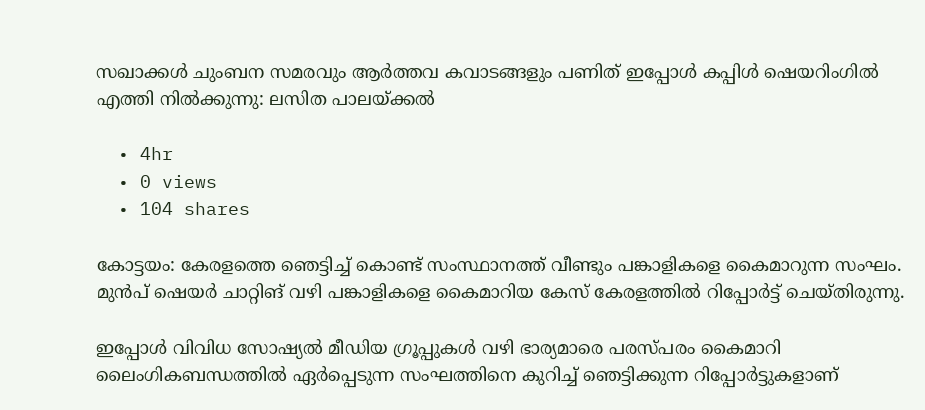സഖാക്കള്‍ ചുംബന സമരവും ആര്‍ത്തവ കവാടങ്ങളും പണിത് ഇപ്പോള്‍ കപ്പിള്‍ ഷെയറിംഗില്‍ എത്തി നില്‍ക്കുന്നു: ലസിത പാലയ്ക്കല്‍

  • 4hr
  • 0 views
  • 104 shares

കോട്ടയം: കേരളത്തെ ഞെട്ടിച്ച്‌ കൊണ്ട് സംസ്ഥാനത്ത് വീണ്ടും പങ്കാളികളെ കൈമാറുന്ന സംഘം. മുന്‍പ് ഷെയര്‍ ചാറ്റിങ് വഴി പങ്കാളികളെ കൈമാറിയ കേസ് കേരളത്തില്‍ റിപ്പോര്‍ട്ട് ചെയ്തിരുന്നു.

ഇപ്പോള്‍ വിവിധ സോഷ്യല്‍ മീഡിയ ഗ്രൂപ്പുകള്‍ വഴി ഭാര്യമാരെ പരസ്പരം കൈമാറി ലൈംഗികബന്ധത്തില്‍ ഏര്‍പ്പെടുന്ന സംഘത്തിനെ കുറിച്ച്‌ ഞെട്ടിക്കുന്ന റിപ്പോര്‍ട്ടുകളാണ്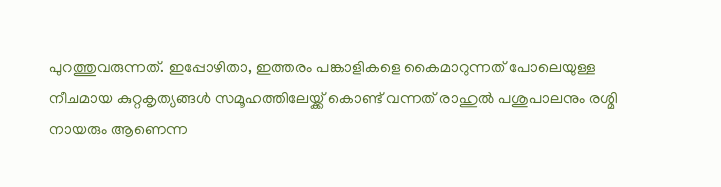പുറത്തുവരുന്നത്. ഇപ്പോഴിതാ, ഇത്തരം പങ്കാളികളെ കൈമാറുന്നത് പോലെയുള്ള നീചമായ കുറ്റകൃത്യങ്ങള്‍ സമൂഹത്തിലേയ്ക്ക് കൊണ്ട് വന്നത് രാഹുല്‍ പശുപാലനും രശ്മി നായരും ആണെന്ന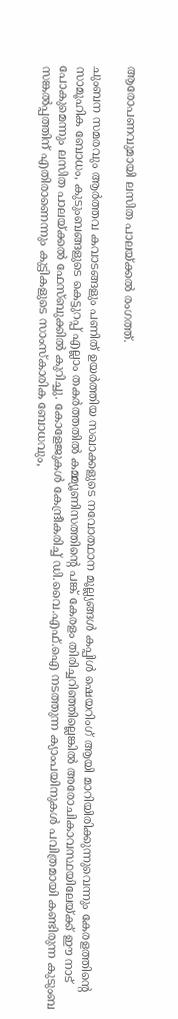ആരോപണവുമായി ലസിത പാലയ്ക്കല്‍ രംഗത്ത്.

ചുംബന സമരവും ആര്‍ത്തവ കവാടങ്ങളും പണിത് ഉയര്‍ത്തിയ സഖാക്കളുടെ നവോത്ഥാന മൂല്ല്യങ്ങള്‍ കപ്പിള്‍ ഷെയറിംഗ് ആയി മാറിയിരിക്കുന്നുവെന്നും കേരളത്തിന്റെ സാമൂഹിക ബോധം, കുടുംബങ്ങളുടെ കെട്ടുറപ്പ് എല്ലാം തകര്‍ത്തതില്‍ കമ്മ്യൂണിസത്തിന്റെ പങ്ക് കേരളം തിരിച്ചറിഞ്ഞില്ലെങ്കില്‍ അരോചികാവസ്ഥയിലേയ്ക്ക് ഈ നാട് പോകുമെന്നും ലസിത പാലയ്ക്കല്‍ ഫേസ്‌ബുക്കില്‍ കുറിച്ചു. കോളേജുകള്‍ കേന്ദ്രീകരിച്ച്‌ ഡി.വൈ.എഫ്.ഐ നടത്തുന്ന ക്യാംപയിനുകള്‍ പവിത്രമായി കണ്ടിരുന്ന കുടുംബ സങ്കല്‍പ്പത്തിന് എതിരാണെന്നും കുട്ടികളുടെ സാംസ്കാരിക ബോധവും,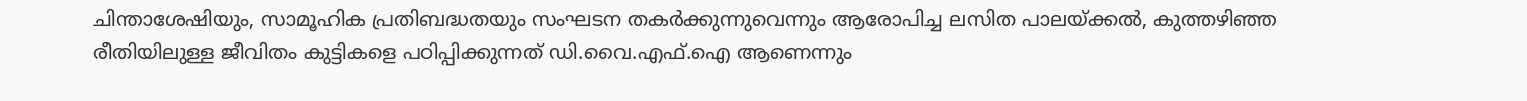ചിന്താശേഷിയും, സാമൂഹിക പ്രതിബദ്ധതയും സംഘടന തകര്‍ക്കുന്നുവെന്നും ആരോപിച്ച ലസിത പാലയ്ക്കല്‍, കുത്തഴിഞ്ഞ രീതിയിലുള്ള ജീവിതം കുട്ടികളെ പഠിപ്പിക്കുന്നത് ഡി.വൈ.എഫ്.ഐ ആണെന്നും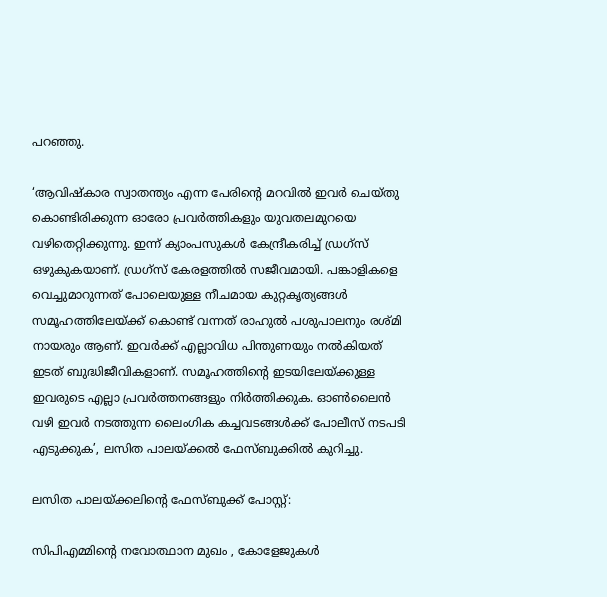പറഞ്ഞു.

‘ആവിഷ്കാര സ്വാതന്ത്യം എന്ന പേരിന്റെ മറവില്‍ ഇവര്‍ ചെയ്തു കൊണ്ടിരിക്കുന്ന ഓരോ പ്രവര്‍ത്തികളും യുവതലമുറയെ വഴിതെറ്റിക്കുന്നു. ഇന്ന് ക്യാംപസുകള്‍ കേന്ദ്രീകരിച്ച്‌ ഡ്രഗ്സ് ഒഴുകുകയാണ്. ഡ്രഗ്സ് കേരളത്തില്‍ സജീവമായി. പങ്കാളികളെ വെച്ചുമാറുന്നത് പോലെയുള്ള നീചമായ കുറ്റകൃത്യങ്ങള്‍ സമൂഹത്തിലേയ്ക്ക് കൊണ്ട് വന്നത് രാഹുല്‍ പശുപാലനും രശ്മി നായരും ആണ്. ഇവര്‍ക്ക് എല്ലാവിധ പിന്തുണയും നല്‍കിയത് ഇടത് ബുദ്ധിജീവികളാണ്. സമൂഹത്തിന്റെ ഇടയിലേയ്ക്കുള്ള ഇവരുടെ എല്ലാ പ്രവര്‍ത്തനങ്ങളും നിര്‍ത്തിക്കുക. ഓണ്‍ലൈന്‍ വഴി ഇവര്‍ നടത്തുന്ന ലൈംഗിക കച്ചവടങ്ങള്‍ക്ക് പോലീസ് നടപടി എടുക്കുക’, ലസിത പാലയ്ക്കല്‍ ഫേസ്‌ബുക്കില്‍ കുറിച്ചു.

ലസിത പാലയ്ക്കലിന്റെ ഫേസ്‌ബുക്ക് പോസ്റ്റ്:

സിപിഎമ്മിന്റെ നവോത്ഥാന മുഖം , കോളേജുകള്‍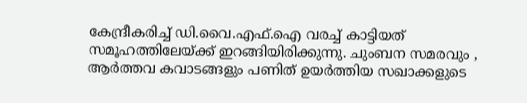കേന്ദ്രീകരിച്ച്‌ ഡി.വൈ.എഫ്.ഐ വരച്ച്‌ കാട്ടിയത് സമൂഹത്തിലേയ്ക്ക് ഇറങ്ങിയിരിക്കുന്നു. ചുംബന സമരവും , ആര്‍ത്തവ കവാടങ്ങളും പണിത് ഉയര്‍ത്തിയ സഖാക്കളുടെ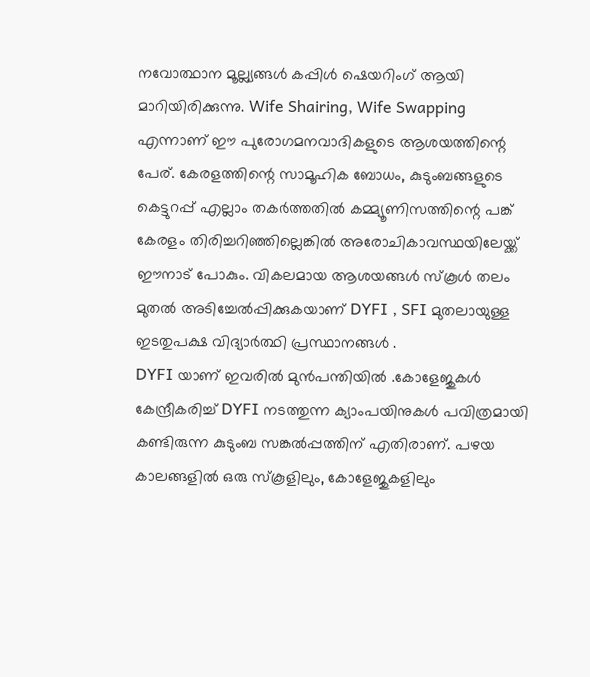നവോത്ഥാന മൂല്ല്യങ്ങള്‍ കപ്പിള്‍ ഷെയറിംഗ് ആയി മാറിയിരിക്കുന്നു. Wife Shairing, Wife Swapping എന്നാണ് ഈ പുരോഗമനവാദികളുടെ ആശയത്തിന്റെ പേര്. കേരളത്തിന്റെ സാമൂഹിക ബോധം, കുടുംബങ്ങളുടെ കെട്ടുറപ്പ് എല്ലാം തകര്‍ത്തതില്‍ കമ്മ്യൂണിസത്തിന്റെ പങ്ക് കേരളം തിരിച്ചറിഞ്ഞില്ലെങ്കില്‍ അരോചികാവസ്ഥയിലേയ്ക്ക് ഈനാട് പോകും. വികലമായ ആശയങ്ങള്‍ സ്കൂള്‍ തലം മുതല്‍ അടിച്ചേല്‍പ്പിക്കുകയാണ് DYFI , SFI മുതലായുള്ള ഇടതുപക്ഷ വിദ്യാര്‍ത്ഥി പ്രസ്ഥാനങ്ങള്‍ .
DYFI യാണ് ഇവരില്‍ മുന്‍പന്തിയില്‍ .കോളേജുകള്‍ കേന്ദ്രീകരിച്ച്‌ DYFI നടത്തുന്ന ക്യാംപയിനുകള്‍ പവിത്രമായി കണ്ടിരുന്ന കുടുംബ സങ്കല്‍പ്പത്തിന് എതിരാണ്. പഴയ കാലങ്ങളില്‍ ഒരു സ്കൂളിലും, കോളേജുകളിലും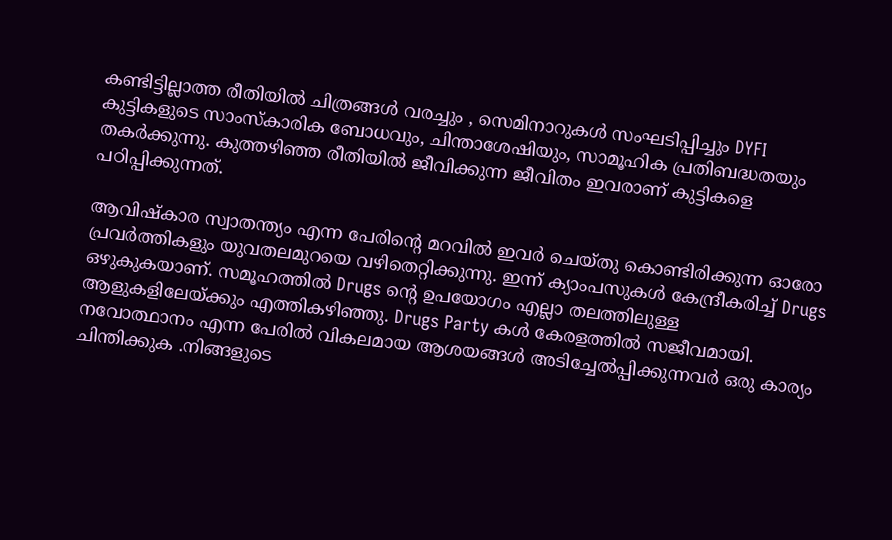കണ്ടിട്ടില്ലാത്ത രീതിയില്‍ ചിത്രങ്ങള്‍ വരച്ചും , സെമിനാറുകള്‍ സംഘടിപ്പിച്ചും DYFI കുട്ടികളുടെ സാംസ്കാരിക ബോധവും, ചിന്താശേഷിയും, സാമൂഹിക പ്രതിബദ്ധതയും തകര്‍ക്കുന്നു. കുത്തഴിഞ്ഞ രീതിയില്‍ ജീവിക്കുന്ന ജീവിതം ഇവരാണ് കുട്ടികളെ പഠിപ്പിക്കുന്നത്.

ആവിഷ്കാര സ്വാതന്ത്യം എന്ന പേരിന്റെ മറവില്‍ ഇവര്‍ ചെയ്തു കൊണ്ടിരിക്കുന്ന ഓരോ പ്രവര്‍ത്തികളും യുവതലമുറയെ വഴിതെറ്റിക്കുന്നു. ഇന്ന് ക്യാംപസുകള്‍ കേന്ദ്രീകരിച്ച്‌ Drugs ഒഴുകുകയാണ്. സമൂഹത്തില്‍ Drugs ന്റെ ഉപയോഗം എല്ലാ തലത്തിലുള്ള ആളുകളിലേയ്ക്കും എത്തികഴിഞ്ഞു. Drugs Party കള്‍ കേരളത്തില്‍ സജീവമായി. നവോത്ഥാനം എന്ന പേരില്‍ വികലമായ ആശയങ്ങള്‍ അടിച്ചേല്‍പ്പിക്കുന്നവര്‍ ഒരു കാര്യം ചിന്തിക്കുക .നിങ്ങളുടെ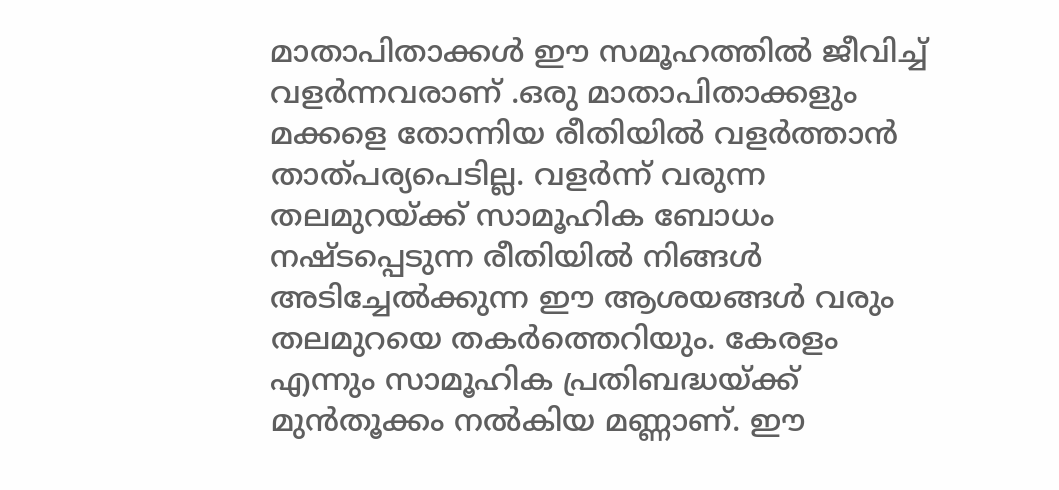മാതാപിതാക്കള്‍ ഈ സമൂഹത്തില്‍ ജീവിച്ച്‌ വളര്‍ന്നവരാണ് .ഒരു മാതാപിതാക്കളും മക്കളെ തോന്നിയ രീതിയില്‍ വളര്‍ത്താന്‍ താത്പര്യപെടില്ല. വളര്‍ന്ന് വരുന്ന തലമുറയ്ക്ക് സാമൂഹിക ബോധം നഷ്ടപ്പെടുന്ന രീതിയില്‍ നിങ്ങള്‍ അടിച്ചേല്‍ക്കുന്ന ഈ ആശയങ്ങള്‍ വരും തലമുറയെ തകര്‍ത്തെറിയും. കേരളം എന്നും സാമൂഹിക പ്രതിബദ്ധയ്ക്ക് മുന്‍തൂക്കം നല്‍കിയ മണ്ണാണ്. ഈ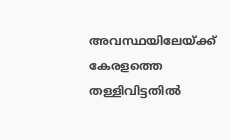അവസ്ഥയിലേയ്ക്ക് കേരളത്തെ തള്ളിവിട്ടതില്‍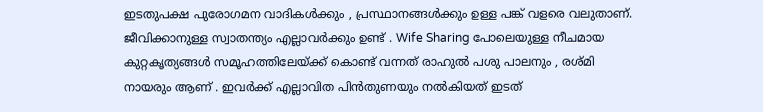ഇടതുപക്ഷ പുരോഗമന വാദികള്‍ക്കും , പ്രസ്ഥാനങ്ങള്‍ക്കും ഉള്ള പങ്ക് വളരെ വലുതാണ്. ജീവിക്കാനുള്ള സ്വാതന്ത്യം എല്ലാവര്‍ക്കും ഉണ്ട് . Wife Sharing പോലെയുള്ള നീചമായ കുറ്റകൃത്യങ്ങള്‍ സമൂഹത്തിലേയ്ക്ക് കൊണ്ട് വന്നത് രാഹുല്‍ പശു പാലനും , രശ്മി നായരും ആണ് . ഇവര്‍ക്ക് എല്ലാവിത പിന്‍തുണയും നല്‍കിയത് ഇടത്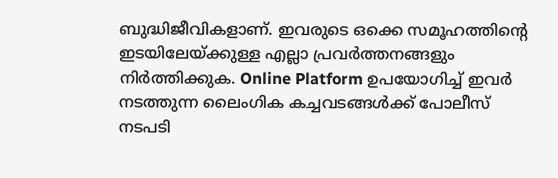ബുദ്ധിജീവികളാണ്. ഇവരുടെ ഒക്കെ സമൂഹത്തിന്റെ ഇടയിലേയ്ക്കുള്ള എല്ലാ പ്രവര്‍ത്തനങ്ങളും നിര്‍ത്തിക്കുക. Online Platform ഉപയോഗിച്ച്‌ ഇവര്‍ നടത്തുന്ന ലൈംഗിക കച്ചവടങ്ങള്‍ക്ക് പോലീസ് നടപടി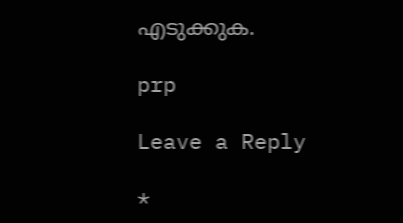എടുക്കുക.

prp

Leave a Reply

*